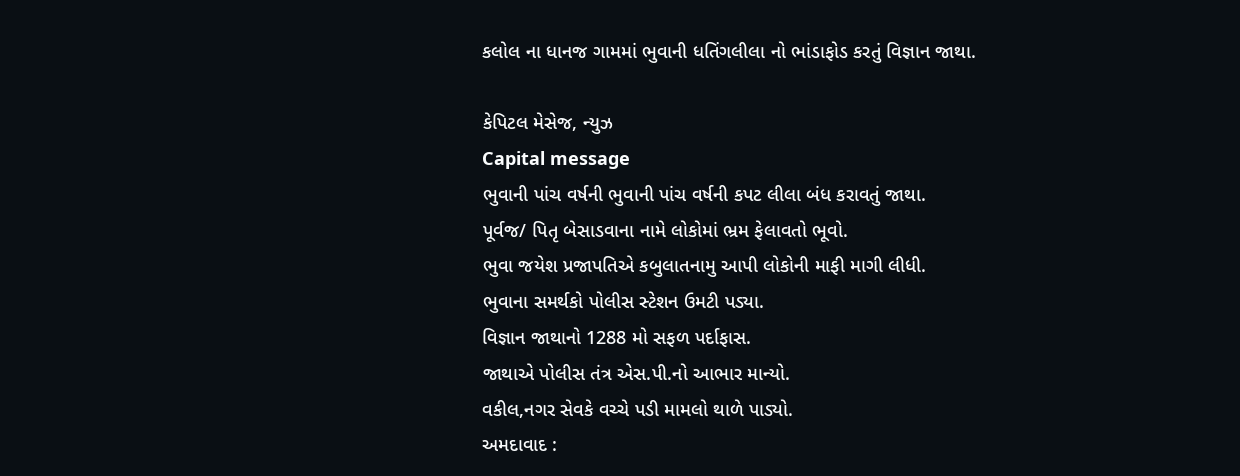કલોલ ના ધાનજ ગામમાં ભુવાની ધતિંગલીલા નો ભાંડાફોડ કરતું વિજ્ઞાન જાથા.

કેપિટલ મેસેજ, ન્યુઝ
Capital message
ભુવાની પાંચ વર્ષની ભુવાની પાંચ વર્ષની કપટ લીલા બંધ કરાવતું જાથા.
પૂર્વજ/ પિતૃ બેસાડવાના નામે લોકોમાં ભ્રમ ફેલાવતો ભૂવો.
ભુવા જયેશ પ્રજાપતિએ કબુલાતનામુ આપી લોકોની માફી માગી લીધી.
ભુવાના સમર્થકો પોલીસ સ્ટેશન ઉમટી પડ્યા.
વિજ્ઞાન જાથાનો 1288 મો સફળ પર્દાફાસ.
જાથાએ પોલીસ તંત્ર એસ.પી.નો આભાર માન્યો.
વકીલ,નગર સેવકે વચ્ચે પડી મામલો થાળે પાડ્યો.
અમદાવાદ :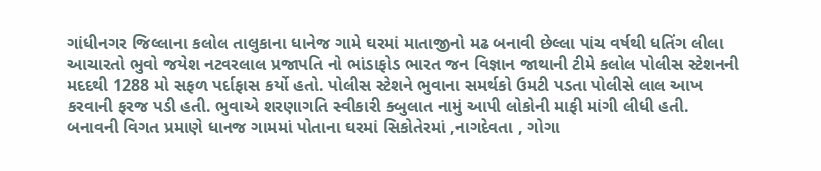ગાંધીનગર જિલ્લાના કલોલ તાલુકાના ધાનેજ ગામે ઘરમાં માતાજીનો મઢ બનાવી છેલ્લા પાંચ વર્ષથી ધતિંગ લીલા આચારતો ભુવો જયેશ નટવરલાલ પ્રજાપતિ નો ભાંડાફોડ ભારત જન વિજ્ઞાન જાથાની ટીમે કલોલ પોલીસ સ્ટેશનની મદદથી 1288 મો સફળ પર્દાફાસ કર્યો હતો. પોલીસ સ્ટેશને ભુવાના સમર્થકો ઉમટી પડતા પોલીસે લાલ આખ કરવાની ફરજ પડી હતી. ભુવાએ શરણાગતિ સ્વીકારી ક્બુલાત નામું આપી લોકોની માફી માંગી લીધી હતી. બનાવની વિગત પ્રમાણે ધાનજ ગામમાં પોતાના ઘરમાં સિકોતેરમાં ,નાગદેવતા , ગોગા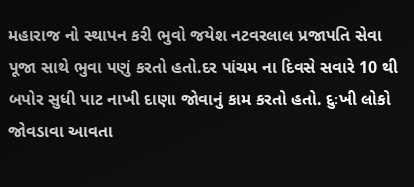મહારાજ નો સ્થાપન કરી ભુવો જયેશ નટવરલાલ પ્રજાપતિ સેવા પૂજા સાથે ભુવા પણું કરતો હતો.દર પાંચમ ના દિવસે સવારે 10 થી બપોર સુધી પાટ નાખી દાણા જોવાનું કામ કરતો હતો. દુઃખી લોકો જોવડાવા આવતા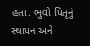હતા. ભુવો પિતૃનું સ્થાપન અને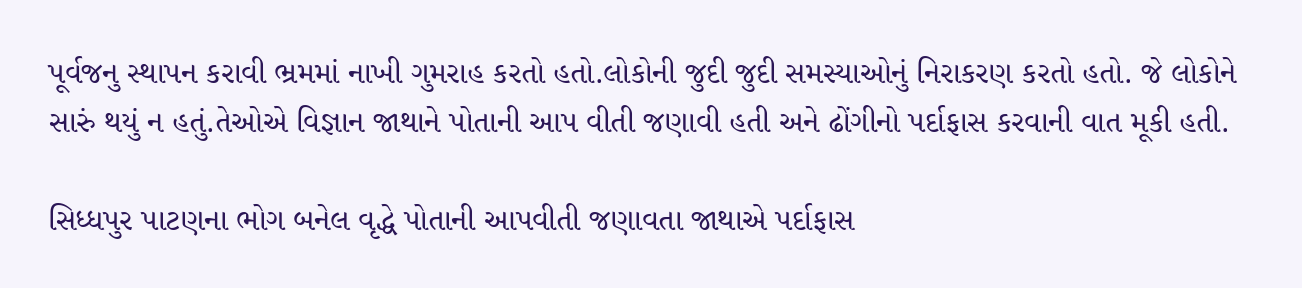પૂર્વજનુ સ્થાપન કરાવી ભ્રમમાં નાખી ગુમરાહ કરતો હતો.લોકોની જુદી જુદી સમસ્યાઓનું નિરાકરણ કરતો હતો. જે લોકોને સારું થયું ન હતું.તેઓએ વિજ્ઞાન જાથાને પોતાની આપ વીતી જણાવી હતી અને ઢોંગીનો પર્દાફાસ કરવાની વાત મૂકી હતી.

સિધ્ધપુર પાટણના ભોગ બનેલ વૃદ્ધે પોતાની આપવીતી જણાવતા જાથાએ પર્દાફાસ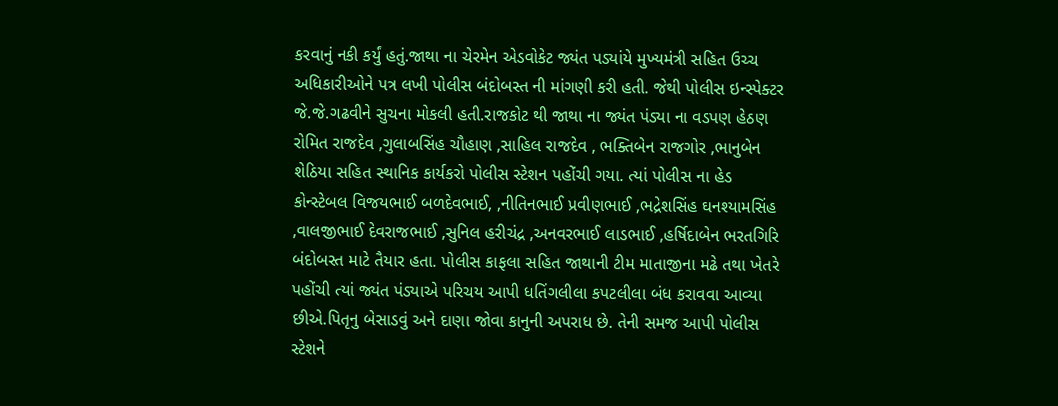કરવાનું નકી કર્યું હતું.જાથા ના ચેરમેન એડવોકેટ જ્યંત પડ્યાંયે મુખ્યમંત્રી સહિત ઉચ્ચ અધિકારીઓને પત્ર લખી પોલીસ બંદોબસ્ત ની માંગણી કરી હતી. જેથી પોલીસ ઇન્સ્પેક્ટર જે.જે.ગઢવીને સુચના મોકલી હતી.રાજકોટ થી જાથા ના જ્યંત પંડ્યા ના વડપણ હેઠણ રોમિત રાજદેવ ,ગુલાબસિંહ ચૌહાણ ,સાહિલ રાજદેવ , ભક્તિબેન રાજગોર ,ભાનુબેન શેઠિયા સહિત સ્થાનિક કાર્યકરો પોલીસ સ્ટેશન પહોંચી ગયા. ત્યાં પોલીસ ના હેડ કોન્સ્ટેબલ વિજયભાઈ બળદેવભાઈ, ,નીતિનભાઈ પ્રવીણભાઈ ,ભદ્રેશસિંહ ઘનશ્યામસિંહ ,વાલજીભાઈ દેવરાજભાઈ ,સુનિલ હરીચંદ્ર ,અનવરભાઈ લાડભાઈ ,હર્ષિદાબેન ભરતગિરિ બંદોબસ્ત માટે તૈયાર હતા. પોલીસ કાફલા સહિત જાથાની ટીમ માતાજીના મઢે તથા ખેતરે પહોંચી ત્યાં જ્યંત પંડ્યાએ પરિચય આપી ધતિંગલીલા કપટલીલા બંધ કરાવવા આવ્યા છીએ.પિતૃનુ બેસાડવું અને દાણા જોવા કાનુની અપરાધ છે. તેની સમજ આપી પોલીસ સ્ટેશને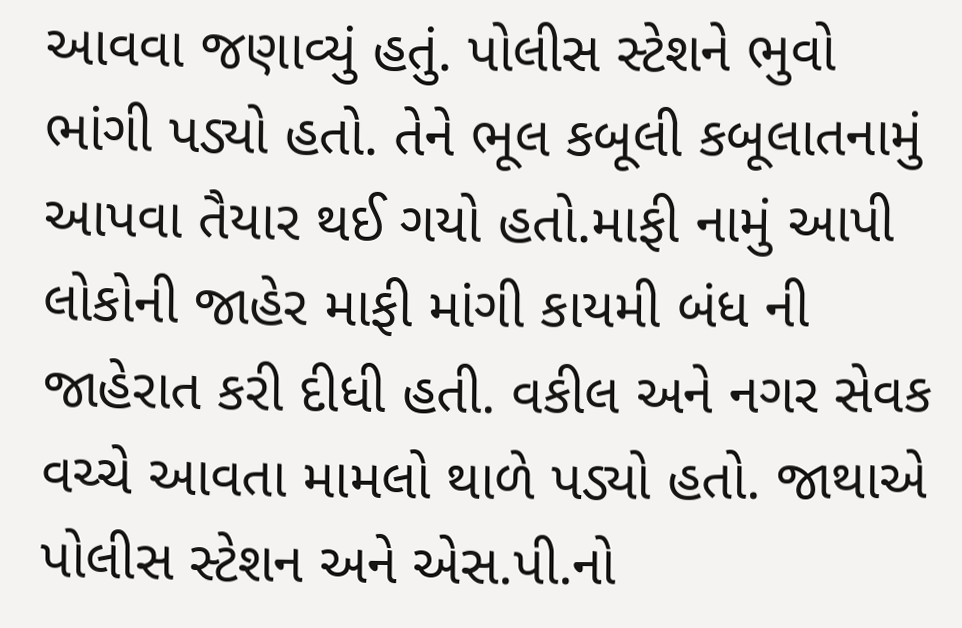આવવા જણાવ્યું હતું. પોલીસ સ્ટેશને ભુવો ભાંગી પડ્યો હતો. તેને ભૂલ કબૂલી કબૂલાતનામું આપવા તૈયાર થઈ ગયો હતો.માફી નામું આપી લોકોની જાહેર માફી માંગી કાયમી બંધ ની જાહેરાત કરી દીધી હતી. વકીલ અને નગર સેવક વચ્ચે આવતા મામલો થાળે પડ્યો હતો. જાથાએ પોલીસ સ્ટેશન અને એસ.પી.નો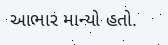આભાર માન્યો હતો.